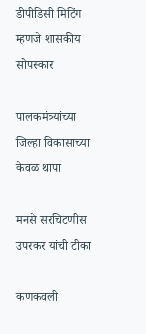डीपीडिसी मिटिंग म्हणजे शासकीय सोपस्कार

पालकमंत्र्यांच्या जिल्हा विकासाच्या केवळ थापा

मनसे सरचिटणीस उपरकर यांची टीका

कणकवली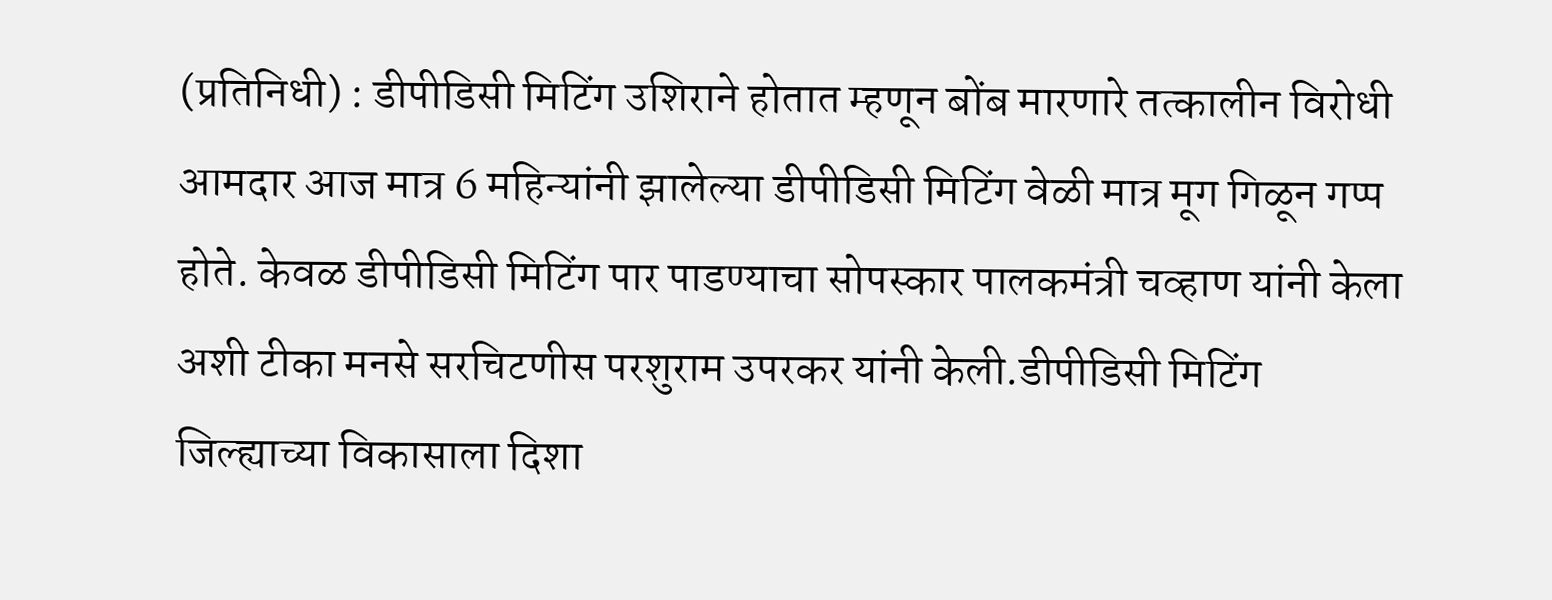(प्रतिनिधी) : डीपीडिसी मिटिंग उशिराने होतात म्हणून बोंब मारणारे तत्कालीन विरोधी आमदार आज मात्र 6 महिन्यांनी झालेल्या डीपीडिसी मिटिंग वेळी मात्र मूग गिळून गप्प होते. केवळ डीपीडिसी मिटिंग पार पाडण्याचा सोपस्कार पालकमंत्री चव्हाण यांनी केला अशी टीका मनसे सरचिटणीस परशुराम उपरकर यांनी केली.डीपीडिसी मिटिंग जिल्ह्याच्या विकासाला दिशा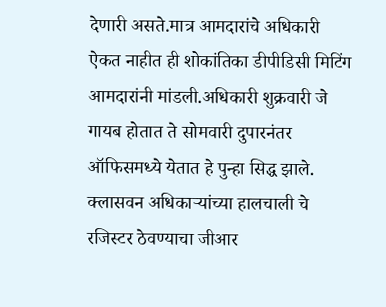देणारी असते.मात्र आमदारांचे अधिकारी ऐकत नाहीत ही शोकांतिका डीपीडिसी मिटिंग आमदारांनी मांडली.अधिकारी शुक्रवारी जे गायब होतात ते सोमवारी दुपारनंतर ऑफिसमध्ये येतात हे पुन्हा सिद्ध झाले.  क्लासवन अधिकाऱ्यांच्या हालचाली चे रजिस्टर ठेवण्याचा जीआर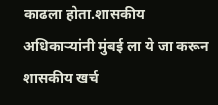काढला होता.शासकीय अधिकाऱ्यांनी मुंबई ला ये जा करून शासकीय खर्च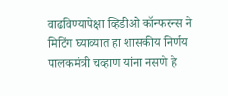वाढविण्यापेक्षा व्हिडीओ कॉन्फरन्स ने मिटिंग घ्याव्यात हा शासकीय निर्णय पालकमंत्री चव्हाण यांना नसणे हे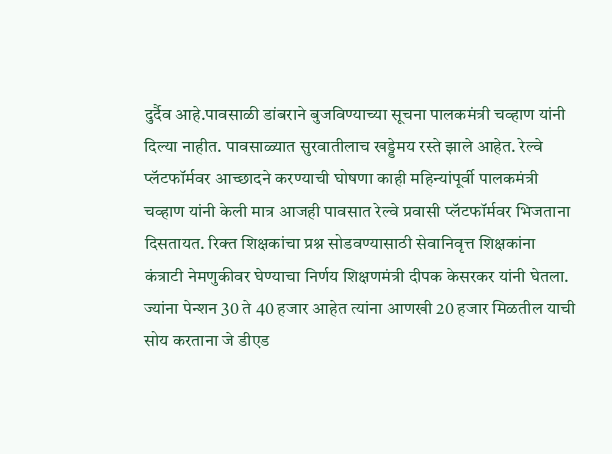दुर्दैव आहे.पावसाळी डांबराने बुजविण्याच्या सूचना पालकमंत्री चव्हाण यांनी दिल्या नाहीत. पावसाळ्यात सुरवातीलाच खड्डेमय रस्ते झाले आहेत. रेल्वे प्लॅटफॉर्मवर आच्छादने करण्याची घोषणा काही महिन्यांपूर्वी पालकमंत्री चव्हाण यांनी केली मात्र आजही पावसात रेल्वे प्रवासी प्लॅटफॉर्मवर भिजताना दिसतायत. रिक्त शिक्षकांचा प्रश्न सोडवण्यासाठी सेवानिवृत्त शिक्षकांना कंत्राटी नेमणुकीवर घेण्याचा निर्णय शिक्षणमंत्री दीपक केसरकर यांनी घेतला. ज्यांना पेन्शन 30 ते 40 हजार आहेत त्यांना आणखी 20 हजार मिळतील याची सोय करताना जे डीएड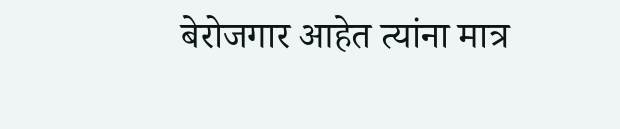बेरोजगार आहेत त्यांना मात्र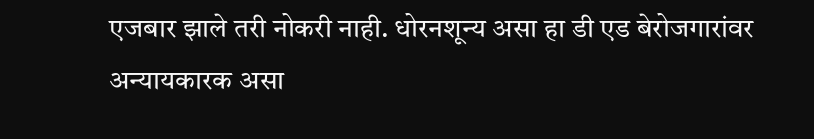एजबार झाले तरी नोकरी नाही. धोरनशून्य असा हा डी एड बेरोजगारांवर अन्यायकारक असा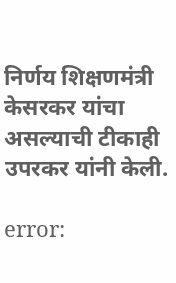निर्णय शिक्षणमंत्री केसरकर यांचा असल्याची टीकाही उपरकर यांनी केली.

error: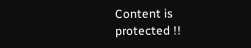Content is protected !!